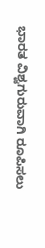ಭಾರತ ವಿಶ್ವಗುರುವಾಗಿ ರೂಪಿಸಲು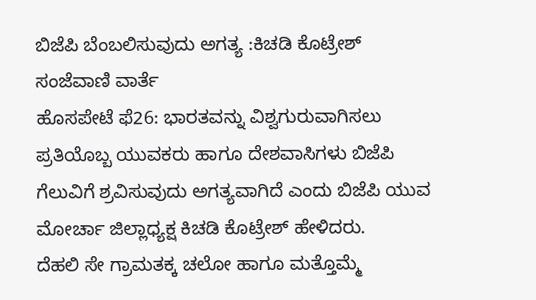ಬಿಜೆಪಿ ಬೆಂಬಲಿಸುವುದು ಅಗತ್ಯ :ಕಿಚಡಿ ಕೊಟ್ರೇಶ್
ಸಂಜೆವಾಣಿ ವಾರ್ತೆ
ಹೊಸಪೇಟೆ ಫೆ26: ಭಾರತವನ್ನು ವಿಶ್ವಗುರುವಾಗಿಸಲು ಪ್ರತಿಯೊಬ್ಬ ಯುವಕರು ಹಾಗೂ ದೇಶವಾಸಿಗಳು ಬಿಜೆಪಿ ಗೆಲುವಿಗೆ ಶ್ರವಿಸುವುದು ಅಗತ್ಯವಾಗಿದೆ ಎಂದು ಬಿಜೆಪಿ ಯುವ ಮೋರ್ಚಾ ಜಿಲ್ಲಾಧ್ಯಕ್ಷ ಕಿಚಡಿ ಕೊಟ್ರೇಶ್ ಹೇಳಿದರು.
ದೆಹಲಿ ಸೇ ಗ್ರಾಮತಕ್ಕ ಚಲೋ ಹಾಗೂ ಮತ್ತೊಮ್ಮೆ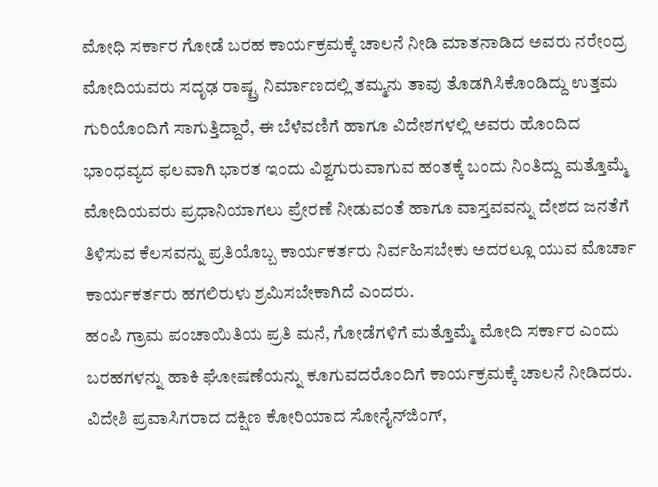ಮೋಧಿ ಸರ್ಕಾರ ಗೋಡೆ ಬರಹ ಕಾರ್ಯಕ್ರಮಕ್ಕೆ ಚಾಲನೆ ನೀಡಿ ಮಾತನಾಡಿದ ಅವರು ನರೇಂದ್ರ ಮೋದಿಯವರು ಸದೃಢ ರಾಷ್ಟ್ರ ನಿರ್ಮಾಣದಲ್ಲಿ ತಮ್ಮನು ತಾವು ತೊಡಗಿಸಿಕೊಂಡಿದ್ದು ಉತ್ತಮ ಗುರಿಯೊಂದಿಗೆ ಸಾಗುತ್ತಿದ್ದಾರೆ, ಈ ಬೆಳೆವಣಿಗೆ ಹಾಗೂ ವಿದೇಶಗಳಲ್ಲಿ ಅವರು ಹೊಂದಿದ ಭಾಂಧವ್ಯದ ಫಲವಾಗಿ ಭಾರತ ಇಂದು ವಿಶ್ವಗುರುವಾಗುವ ಹಂತಕ್ಕೆ ಬಂದು ನಿಂತಿದ್ದು ಮತ್ತೊಮ್ಮೆ ಮೋದಿಯವರು ಪ್ರಧಾನಿಯಾಗಲು ಪ್ರೇರಣೆ ನೀಡುವಂತೆ ಹಾಗೂ ವಾಸ್ತವವನ್ನು ದೇಶದ ಜನತೆಗೆ ತಿಳಿಸುವ ಕೆಲಸವನ್ನು ಪ್ರತಿಯೊಬ್ಬ ಕಾರ್ಯಕರ್ತರು ನಿರ್ವಹಿಸಬೇಕು ಅದರಲ್ಲೂ ಯುವ ಮೊರ್ಚಾ ಕಾರ್ಯಕರ್ತರು ಹಗಲಿರುಳು ಶ್ರಮಿಸಬೇಕಾಗಿದೆ ಎಂದರು.
ಹಂಪಿ ಗ್ರಾಮ ಪಂಚಾಯಿತಿಯ ಪ್ರತಿ ಮನೆ, ಗೋಡೆಗಳಿಗೆ ಮತ್ತೊಮ್ಮೆ ಮೋದಿ ಸರ್ಕಾರ ಎಂದು ಬರಹಗಳನ್ನು ಹಾಕಿ ಘೋಷಣೆಯನ್ನು ಕೂಗುವದರೊಂದಿಗೆ ಕಾರ್ಯಕ್ರಮಕ್ಕೆ ಚಾಲನೆ ನೀಡಿದರು. ವಿದೇಶಿ ಪ್ರವಾಸಿಗರಾದ ದಕ್ಷಿಣ ಕೋರಿಯಾದ ಸೋನೈನ್‍ಜಿಂಗ್,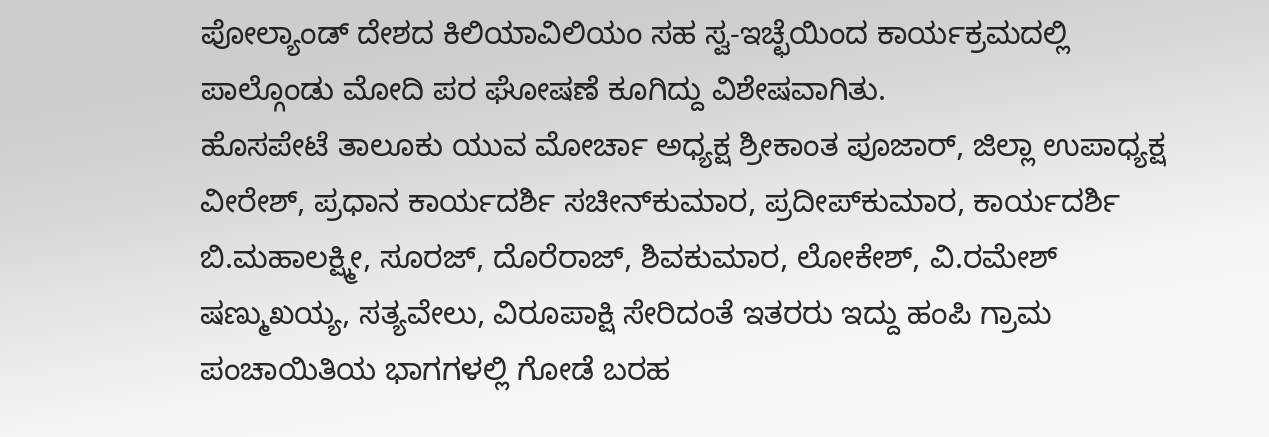ಪೋಲ್ಯಾಂಡ್ ದೇಶದ ಕಿಲಿಯಾವಿಲಿಯಂ ಸಹ ಸ್ವ-ಇಚ್ಛೆಯಿಂದ ಕಾರ್ಯಕ್ರಮದಲ್ಲಿ ಪಾಲ್ಗೊಂಡು ಮೋದಿ ಪರ ಘೋಷಣೆ ಕೂಗಿದ್ದು ವಿಶೇಷವಾಗಿತು.
ಹೊಸಪೇಟೆ ತಾಲೂಕು ಯುವ ಮೋರ್ಚಾ ಅಧ್ಯಕ್ಷ ಶ್ರೀಕಾಂತ ಪೂಜಾರ್, ಜಿಲ್ಲಾ ಉಪಾಧ್ಯಕ್ಷ ವೀರೇಶ್, ಪ್ರಧಾನ ಕಾರ್ಯದರ್ಶಿ ಸಚೀನ್‍ಕುಮಾರ, ಪ್ರದೀಪ್‍ಕುಮಾರ, ಕಾರ್ಯದರ್ಶಿ ಬಿ.ಮಹಾಲಕ್ಷ್ಮೀ, ಸೂರಜ್, ದೊರೆರಾಜ್, ಶಿವಕುಮಾರ, ಲೋಕೇಶ್, ವಿ.ರಮೇಶ್ ಷಣ್ಮುಖಯ್ಯ, ಸತ್ಯವೇಲು, ವಿರೂಪಾಕ್ಷಿ ಸೇರಿದಂತೆ ಇತರರು ಇದ್ದು ಹಂಪಿ ಗ್ರಾಮ ಪಂಚಾಯಿತಿಯ ಭಾಗಗಳಲ್ಲಿ ಗೋಡೆ ಬರಹ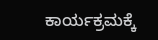ಕಾರ್ಯಕ್ರಮಕ್ಕೆ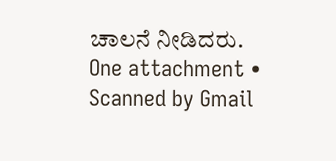ಚಾಲನೆ ನೀಡಿದರು.
One attachment • Scanned by Gmail